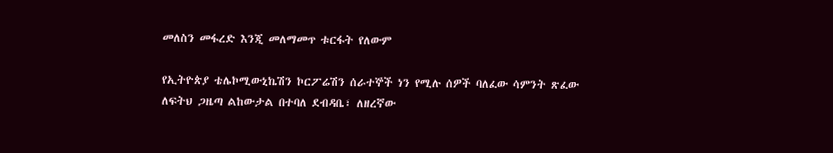መለስን መፋረድ እንጂ መለማመጥ ቱርፋት የለውም

የኢትዮጵያ ቴሌኮሚውኒኬሽን ኮርፖሬሽን ሰራተኞች ነን የሚሉ ሰዎች ባለፈው ሳምንት ጽፈው ለፍትህ ጋዜጣ ልከውታል በተባለ ደብዳቤ፣ ለዘረኛው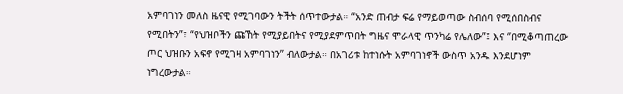አምባገነን መለስ ዜናዊ የሚገባውን ትችት ሰጥተውታል። “አንድ ጠብታ ፍሬ የማይወጣው ስብሰባ የሚሰበስብና የሚበትን”፣ “የህዝቦችን ጩኸት የሚያይበትና የሚያደምጥበት ግዜና ሞራላዊ ጥንካሬ የሌለው”፤ እና ‘’በሚቆጣጠረው ጦር ህዝቡን አፍኖ የሚገዛ አምባገነን’’ ብለውታል። በአገሪቱ ከተነሱት አምባገነኖች ውስጥ አንዱ እንደሆነም ነግረውታል።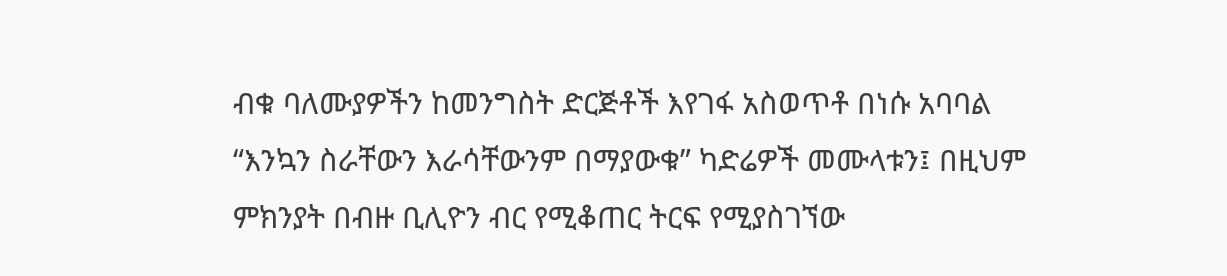ብቁ ባለሙያዎችን ከመንግስት ድርጅቶች እየገፋ አስወጥቶ በነሱ አባባል “እንኳን ስራቸውን እራሳቸውንም በማያውቁ” ካድሬዎች መሙላቱን፤ በዚህም ምክንያት በብዙ ቢሊዮን ብር የሚቆጠር ትርፍ የሚያስገኘው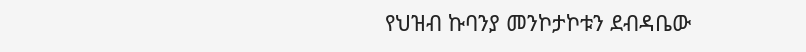የህዝብ ኩባንያ መንኮታኮቱን ደብዳቤው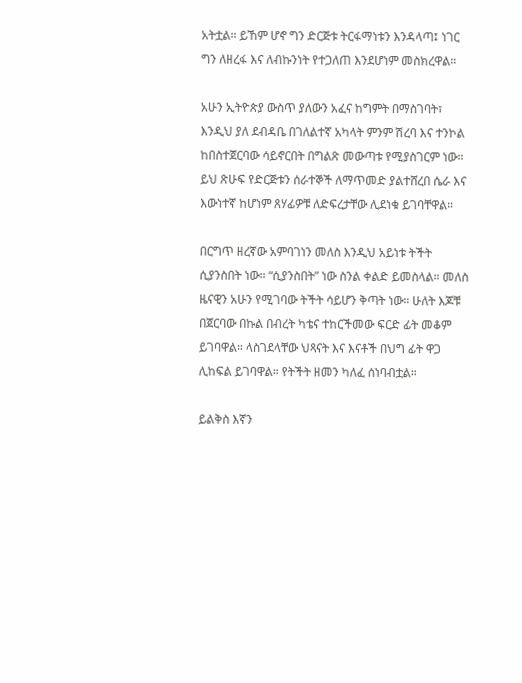አትቷል። ይኸም ሆኖ ግን ድርጅቱ ትርፋማነቱን እንዳላጣ፤ ነገር ግን ለዘረፋ እና ለብኩንነት የተጋለጠ እንደሆነም መስክረዋል።

አሁን ኢትዮጵያ ውስጥ ያለውን አፈና ከግምት በማስገባት፣ እንዲህ ያለ ደብዳቤ በገለልተኛ አካላት ምንም ሽረባ እና ተንኮል ከበስተጀርባው ሳይኖርበት በግልጽ መውጣቱ የሚያስገርም ነው። ይህ ጽሁፍ የድርጅቱን ሰራተኞች ለማጥመድ ያልተሸረበ ሴራ እና እውነተኛ ከሆነም ጸሃፊዎቹ ለድፍረታቸው ሊደነቁ ይገባቸዋል።

በርግጥ ዘረኛው አምባገነን መለስ እንዲህ አይነቱ ትችት ሲያንስበት ነው። “ሲያንስበት” ነው ስንል ቀልድ ይመስላል። መለስ ዜናዊን አሁን የሚገባው ትችት ሳይሆን ቅጣት ነው። ሁለት እጆቹ በጀርባው በኩል በብረት ካቴና ተከርችመው ፍርድ ፊት መቆም ይገባዋል። ላስገደላቸው ህጻናት እና እናቶች በህግ ፊት ዋጋ ሊከፍል ይገባዋል። የትችት ዘመን ካለፈ ሰነባብቷል።

ይልቅስ እኛን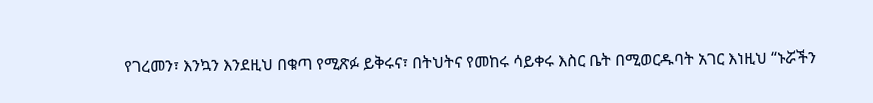የገረመን፣ እንኳን እንደዚህ በቁጣ የሚጽፉ ይቅሩና፣ በትህትና የመከሩ ሳይቀሩ እስር ቤት በሚወርዱባት አገር እነዚህ “ኑሯችን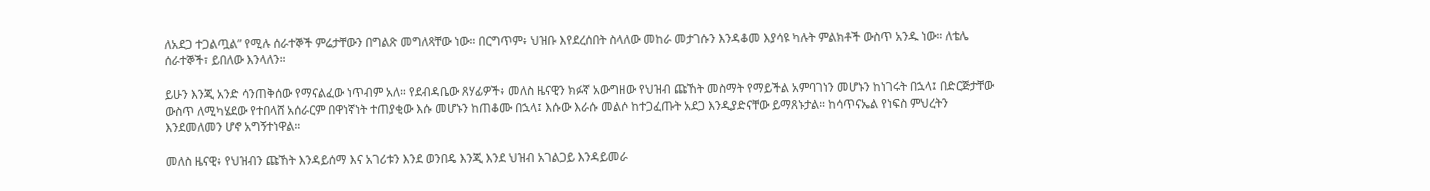ለአደጋ ተጋልጧል” የሚሉ ሰራተኞች ምሬታቸውን በግልጽ መግለጻቸው ነው። በርግጥም፥ ህዝቡ እየደረሰበት ስላለው መከራ መታገሱን እንዳቆመ እያሳዩ ካሉት ምልክቶች ውስጥ አንዱ ነው። ለቴሌ ሰራተኞች፣ ይበለው እንላለን።

ይሁን እንጂ አንድ ሳንጠቅሰው የማናልፈው ነጥብም አለ። የደብዳቤው ጸሃፊዎች፥ መለስ ዜናዊን ክፉኛ አውግዘው የህዝብ ጩኸት መስማት የማይችል አምባገነን መሆኑን ከነገሩት በኋላ፤ በድርጅታቸው ውስጥ ለሚካሄደው የተበላሸ አሰራርም በዋነኛነት ተጠያቂው እሱ መሆኑን ከጠቆሙ በኋላ፤ እሱው እራሱ መልሶ ከተጋፈጡት አደጋ እንዲያድናቸው ይማጸኑታል። ከሳጥናኤል የነፍስ ምህረትን እንደመለመን ሆኖ አግኝተነዋል።

መለስ ዜናዊ፥ የህዝብን ጩኸት እንዳይሰማ እና አገሪቱን እንደ ወንበዴ እንጂ እንደ ህዝብ አገልጋይ እንዳይመራ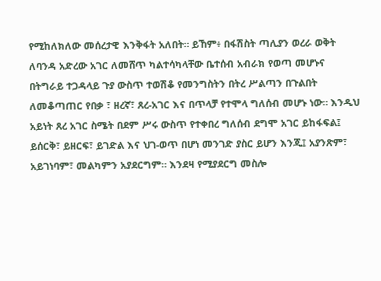የሚከለክለው መሰረታዊ እንቅፋት አለበት። ይኸም፥ በፋሽስት ጣሊያን ወረራ ወቅት ለባንዳ አድረው አገር ለመሸጥ ካልተሳካላቸው ቤተሰብ አብራክ የወጣ መሆኑና በትግራይ ተጋዳላይ ጉያ ውስጥ ተወሽቆ የመንግስትን በትረ ሥልጣን በጉልበት ለመቆጣጠር የበቃ ፣ ዘረኛ፣ ጸረ-አገር እና በጥላቻ የተሞላ ግለሰብ መሆኑ ነው። እንዲህ አይነት ጸረ አገር ስሜት በደም ሥሩ ውስጥ የተቀበረ ግለሰብ ደግሞ አገር ይከፋፍል፤ ይሰርቅ፣ ይዘርፍ፣ ይገድል እና ህገ-ወጥ በሆነ መንገድ ያስር ይሆን እንጂ፤ አያንጽም፣ አይገነባም፣ መልካምን አያደርግም። እንደዛ የሚያደርግ መስሎ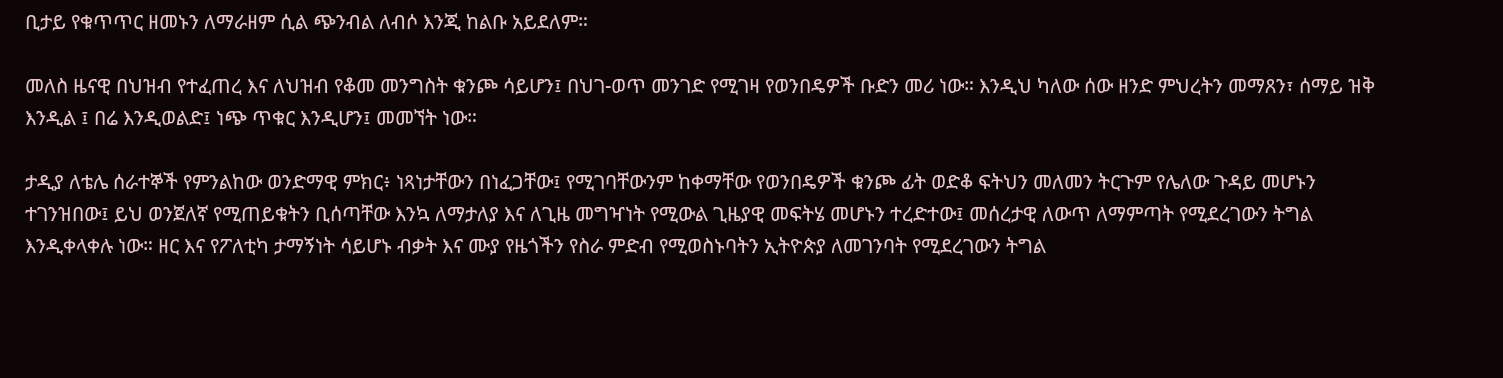ቢታይ የቁጥጥር ዘመኑን ለማራዘም ሲል ጭንብል ለብሶ እንጂ ከልቡ አይደለም።

መለስ ዜናዊ በህዝብ የተፈጠረ እና ለህዝብ የቆመ መንግስት ቁንጮ ሳይሆን፤ በህገ-ወጥ መንገድ የሚገዛ የወንበዴዎች ቡድን መሪ ነው። እንዲህ ካለው ሰው ዘንድ ምህረትን መማጸን፣ ሰማይ ዝቅ እንዲል ፤ በሬ እንዲወልድ፤ ነጭ ጥቁር እንዲሆን፤ መመኘት ነው።

ታዲያ ለቴሌ ሰራተኞች የምንልከው ወንድማዊ ምክር፥ ነጻነታቸውን በነፈጋቸው፤ የሚገባቸውንም ከቀማቸው የወንበዴዎች ቁንጮ ፊት ወድቆ ፍትህን መለመን ትርጉም የሌለው ጉዳይ መሆኑን ተገንዝበው፤ ይህ ወንጀለኛ የሚጠይቁትን ቢሰጣቸው እንኳ ለማታለያ እና ለጊዜ መግዣነት የሚውል ጊዜያዊ መፍትሄ መሆኑን ተረድተው፤ መሰረታዊ ለውጥ ለማምጣት የሚደረገውን ትግል እንዲቀላቀሉ ነው። ዘር እና የፖለቲካ ታማኝነት ሳይሆኑ ብቃት እና ሙያ የዜጎችን የስራ ምድብ የሚወስኑባትን ኢትዮጵያ ለመገንባት የሚደረገውን ትግል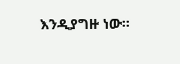እንዲያግዙ ነው።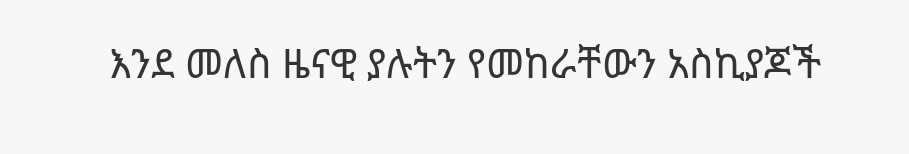እንደ መለስ ዜናዊ ያሉትን የመከራቸውን አስኪያጆች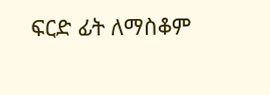ፍርድ ፊት ለማስቆም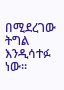በሚደረገው ትግል እንዲሳተፉ ነው።